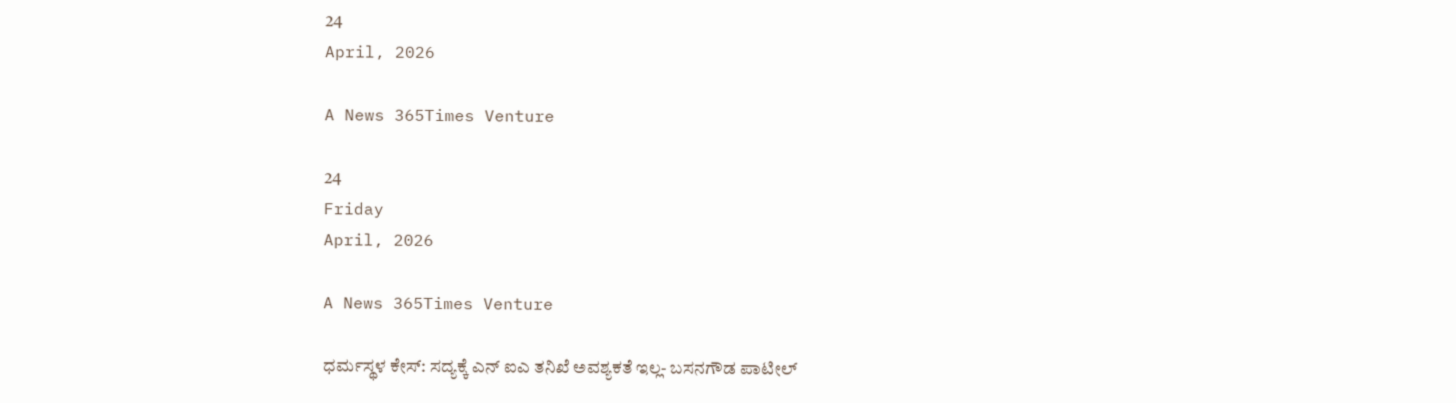24
April, 2026

A News 365Times Venture

24
Friday
April, 2026

A News 365Times Venture

ಧರ್ಮಸ್ಥಳ ಕೇಸ್: ಸದ್ಯಕ್ಕೆ ಎನ್ ಐಎ ತನಿಖೆ ಅವಶ್ಯಕತೆ ಇಲ್ಲ- ಬಸನಗೌಡ ಪಾಟೀಲ್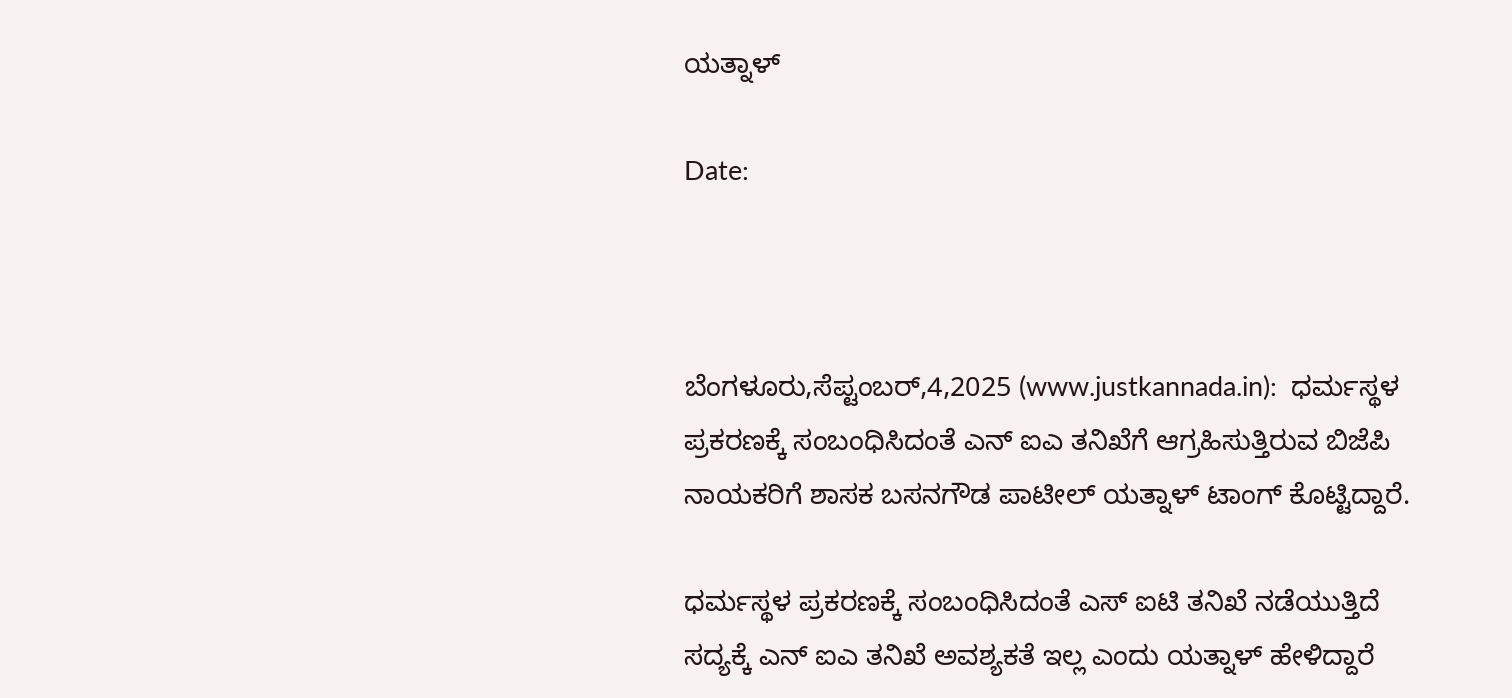ಯತ್ನಾಳ್

Date:



ಬೆಂಗಳೂರು,ಸೆಪ್ಟಂಬರ್,4,2025 (www.justkannada.in):  ಧರ್ಮಸ್ಥಳ ಪ್ರಕರಣಕ್ಕೆ ಸಂಬಂಧಿಸಿದಂತೆ ಎನ್ ಐಎ ತನಿಖೆಗೆ ಆಗ್ರಹಿಸುತ್ತಿರುವ ಬಿಜೆಪಿ ನಾಯಕರಿಗೆ ಶಾಸಕ ಬಸನಗೌಡ ಪಾಟೀಲ್ ಯತ್ನಾಳ್ ಟಾಂಗ್ ಕೊಟ್ಟಿದ್ದಾರೆ.

ಧರ್ಮಸ್ಥಳ ಪ್ರಕರಣಕ್ಕೆ ಸಂಬಂಧಿಸಿದಂತೆ ಎಸ್ ಐಟಿ ತನಿಖೆ ನಡೆಯುತ್ತಿದೆ ಸದ್ಯಕ್ಕೆ ಎನ್ ಐಎ ತನಿಖೆ ಅವಶ್ಯಕತೆ ಇಲ್ಲ ಎಂದು ಯತ್ನಾಳ್ ಹೇಳಿದ್ದಾರೆ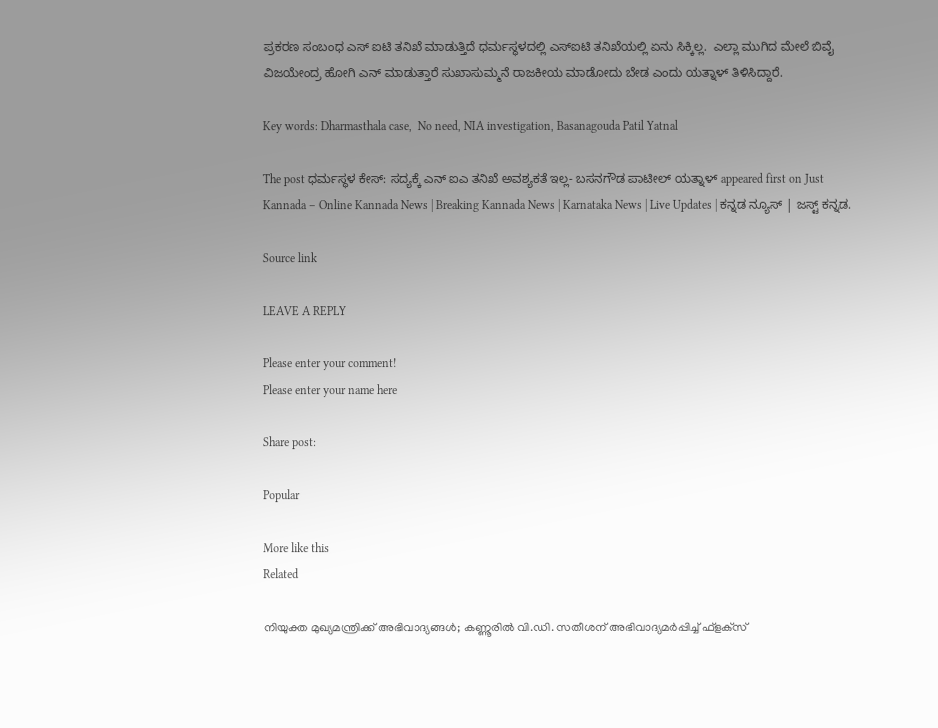ಪ್ರಕರಣ ಸಂಬಂಧ ಎಸ್ ಐಟಿ ತನಿಖೆ ಮಾಡುತ್ತಿದೆ ಧರ್ಮಸ್ಥಳದಲ್ಲಿ ಎಸ್ಐಟಿ ತನಿಖೆಯಲ್ಲಿ ಏನು ಸಿಕ್ಕಿಲ್ಲ.  ಎಲ್ಲಾ ಮುಗಿದ ಮೇಲೆ ಬಿವೈ ವಿಜಯೇಂದ್ರ ಹೋಗಿ ಎನ್ ಮಾಡುತ್ತಾರೆ ಸುಖಾಸುಮ್ಮನೆ ರಾಜಕೀಯ ಮಾಡೋದು ಬೇಡ ಎಂದು ಯತ್ನಾಳ್ ತಿಳಿಸಿದ್ದಾರೆ.

Key words: Dharmasthala case,  No need, NIA investigation, Basanagouda Patil Yatnal

The post ಧರ್ಮಸ್ಥಳ ಕೇಸ್: ಸದ್ಯಕ್ಕೆ ಎನ್ ಐಎ ತನಿಖೆ ಅವಶ್ಯಕತೆ ಇಲ್ಲ- ಬಸನಗೌಡ ಪಾಟೀಲ್ ಯತ್ನಾಳ್ appeared first on Just Kannada – Online Kannada News | Breaking Kannada News | Karnataka News | Live Updates | ಕನ್ನಡ ನ್ಯೂಸ್ | ಜಸ್ಟ್ ಕನ್ನಡ.

Source link

LEAVE A REPLY

Please enter your comment!
Please enter your name here

Share post:

Popular

More like this
Related

നിയുക്ത മുഖ്യമന്ത്രിക്ക് അഭിവാദ്യങ്ങള്‍; കണ്ണൂരില്‍ വി.ഡി. സതീശന് അഭിവാദ്യമര്‍പ്പിച്ച് ഫ്‌ളക്‌സ്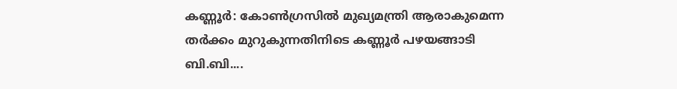കണ്ണൂര്‍: കോണ്‍ഗ്രസില്‍ മുഖ്യമന്ത്രി ആരാകുമെന്ന തര്‍ക്കം മുറുകുന്നതിനിടെ കണ്ണൂര്‍ പഴയങ്ങാടി ബി.ബി....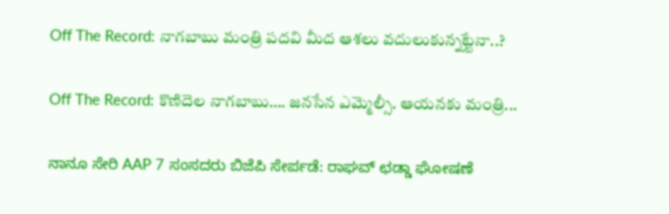Off The Record: నాగబాబు మంత్రి పదవి మీద ఆశలు వదులుకున్నట్టేనా..?

Off The Record: కొణిదెల నాగబాబు…. జనసేన ఎమ్మెల్సీ. ఆయనకు మంత్రి...

ನಾನೂ ಸೇರಿ AAP 7 ಸಂಸದರು ಬಿಜೆಪಿ ಸೇರ್ಪಡೆ: ರಾಘವ್ ಛಡ್ಡಾ ಘೋಷಣೆ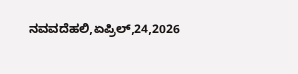ನವವದೆಹಲಿ,ಏಪ್ರಿಲ್,24,2026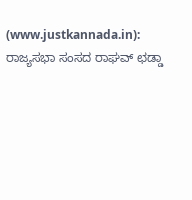(www.justkannada.in): ರಾಜ್ಯಸಭಾ ಸಂಸದ ರಾಘವ್ ಛಡ್ಡಾ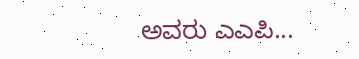ಅವರು ಎಎಪಿ...